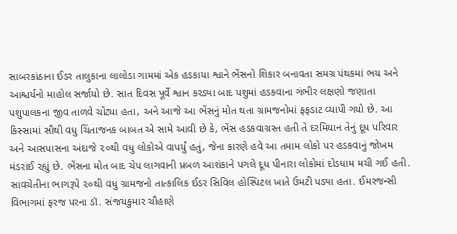સાબરકાંઠાના ઈડર તાલુકાના લાલોડા ગામમાં એક હડકાયા શ્વાને ભેંસનો શિકાર બનાવતા સમગ્ર પંથકમાં ભય અને આશ્ચર્યનો માહોલ સર્જાયો છે. સાત દિવસ પૂર્વે શ્વાન કરડ્યા બાદ પશુમાં હડકવાના ગંભીર લક્ષણો જણાતા પશુપાલકના જીવ તાળવે ચોંટ્યા હતા, અને આજે આ ભેંસનું મોત થતા ગ્રામજનોમાં ફફડાટ વ્યાપી ગયો છે. આ કિસ્સામાં સૌથી વધુ ચિંતાજનક બાબત એ સામે આવી છે કે, ભેંસ હડકવાગ્રસ્ત હતી તે દરમિયાન તેનું દૂધ પરિવાર અને આસપાસના અંદાજે ૨૦થી વધુ લોકોએ વાપર્યું હતું, જેના કારણે હવે આ તમામ લોકો પર હડકવાનું જોખમ મંડરાઈ રહ્યું છે. ભેંસના મોત બાદ ચેપ લાગવાની પ્રબળ આશંકાને પગલે દૂધ પીનારા લોકોમાં દોડધામ મચી ગઈ હતી. સાવચેતીના ભાગરૂપે ૨૦થી વધુ ગ્રામજનો તાત્કાલિક ઈડર સિવિલ હોસ્પિટલ ખાતે ઉમટી પડ્યા હતા. ઈમરજન્સી વિભાગમાં ફરજ પરના ડૉ. સંજયકુમાર ચૌહાણે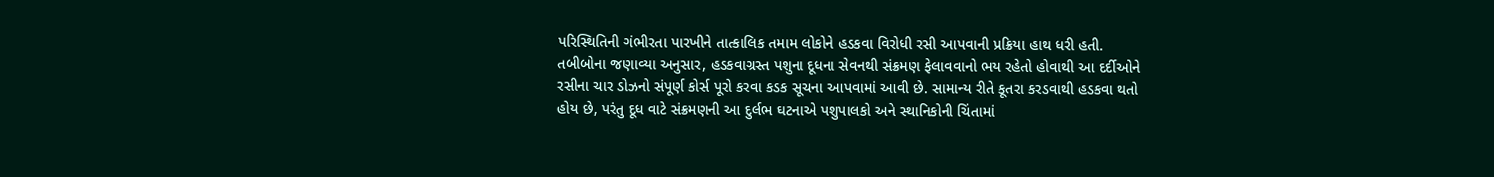પરિસ્થિતિની ગંભીરતા પારખીને તાત્કાલિક તમામ લોકોને હડકવા વિરોધી રસી આપવાની પ્રક્રિયા હાથ ધરી હતી. તબીબોના જણાવ્યા અનુસાર, હડકવાગ્રસ્ત પશુના દૂધના સેવનથી સંક્રમણ ફેલાવવાનો ભય રહેતો હોવાથી આ દર્દીઓને રસીના ચાર ડોઝનો સંપૂર્ણ કોર્સ પૂરો કરવા કડક સૂચના આપવામાં આવી છે. સામાન્ય રીતે કૂતરા કરડવાથી હડકવા થતો હોય છે, પરંતુ દૂધ વાટે સંક્રમણની આ દુર્લભ ઘટનાએ પશુપાલકો અને સ્થાનિકોની ચિંતામાં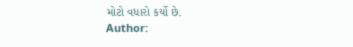મોટો વધારો કર્યો છે.
Author: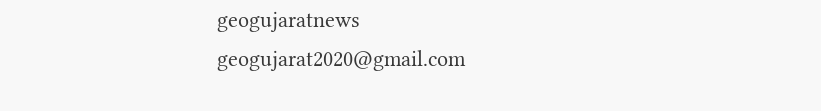geogujaratnews
geogujarat2020@gmail.com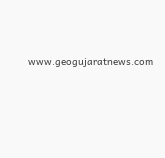www.geogujaratnews.com